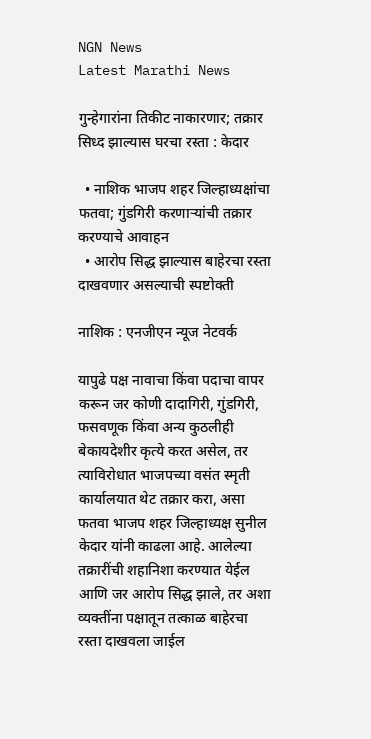NGN News
Latest Marathi News

गुन्हेगारांना तिकीट नाकारणार; तक्रार सिध्द झाल्यास घरचा रस्ता : केदार

  • नाशिक भाजप शहर जिल्हाध्यक्षांचा फतवा; गुंडगिरी करणाऱ्यांची तक्रार करण्याचे आवाहन
  • आरोप सिद्ध झाल्यास बाहेरचा रस्ता दाखवणार असल्याची स्पष्टोक्ती

नाशिक : एनजीएन न्यूज नेटवर्क

यापुढे पक्ष नावाचा किंवा पदाचा वापर करून जर कोणी दादागिरी, गुंडगिरी, फसवणूक किंवा अन्य कुठलीही बेकायदेशीर कृत्ये करत असेल, तर त्याविरोधात भाजपच्या वसंत स्मृती कार्यालयात थेट तक्रार करा, असा फतवा भाजप शहर जिल्हाध्यक्ष सुनील केदार यांनी काढला आहे. आलेल्या  तक्रारींची शहानिशा करण्यात येईल आणि जर आरोप सिद्ध झाले, तर अशा व्यक्तींना पक्षातून तत्काळ बाहेरचा रस्ता दाखवला जाईल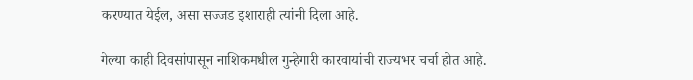करण्यात येईल, असा सज्जड इशाराही त्यांनी दिला आहे.

गेल्या काही दिवसांपासून नाशिकमधील गुन्हेगारी कारवायांची राज्यभर चर्चा होत आहे.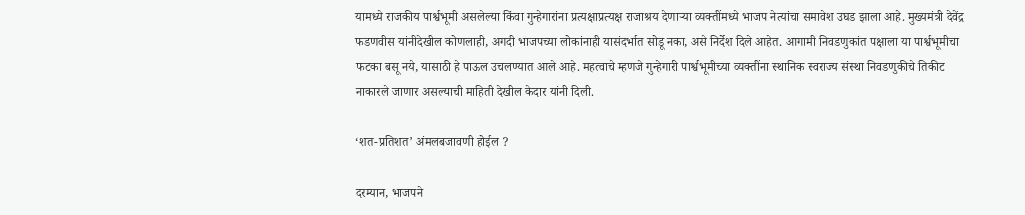यामध्ये राजकीय पार्श्वभूमी असलेल्या किंवा गुन्हेगारांना प्रत्यक्षाप्रत्यक्ष राजाश्रय देणाऱ्या व्यक्तींमध्ये भाजप नेत्यांचा समावेश उघड झाला आहे. मुख्यमंत्री देवेंद्र फडणवीस यांनीदेखील कोणलाही, अगदी भाजपच्या लोकांनाही यासंदर्भात सोडू नका, असे निर्देश दिले आहेत. आगामी निवडणुकांत पक्षाला या पार्श्वभूमीचा फटका बसू नये, यासाठी हे पाऊल उचलण्यात आले आहे. महत्वाचे म्हणजे गुन्हेगारी पार्श्वभूमीच्या व्यक्तींना स्थानिक स्वराज्य संस्था निवडणुकीचे तिकीट नाकारले जाणार असल्याची माहिती देखील केदार यांनी दिली.

‘शत-प्रतिशत’ अंमलबजावणी होईल ?

दरम्यान, भाजपने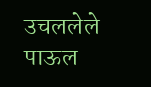उचललेले पाऊल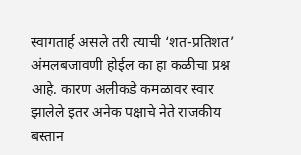स्वागतार्ह असले तरी त्याची ‘शत-प्रतिशत’ अंमलबजावणी होईल का हा कळीचा प्रश्न आहे. कारण अलीकडे कमळावर स्वार झालेले इतर अनेक पक्षाचे नेते राजकीय बस्तान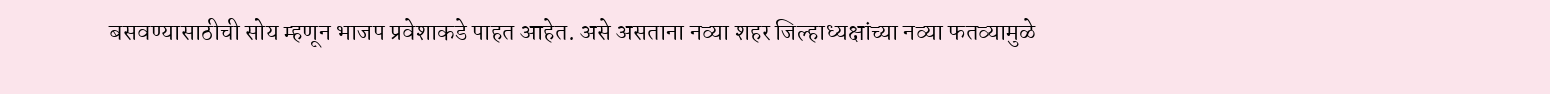बसवण्यासाठीची सोय म्हणून भाजप प्रवेशाकडे पाहत आहेत. असे असताना नव्या शहर जिल्हाध्यक्षांच्या नव्या फतव्यामुळे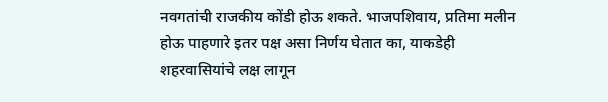नवगतांची राजकीय कोंडी होऊ शकते. भाजपशिवाय, प्रतिमा मलीन होऊ पाहणारे इतर पक्ष असा निर्णय घेतात का, याकडेही शहरवासियांचे लक्ष लागून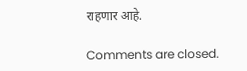राहणार आहे.

Comments are closed.